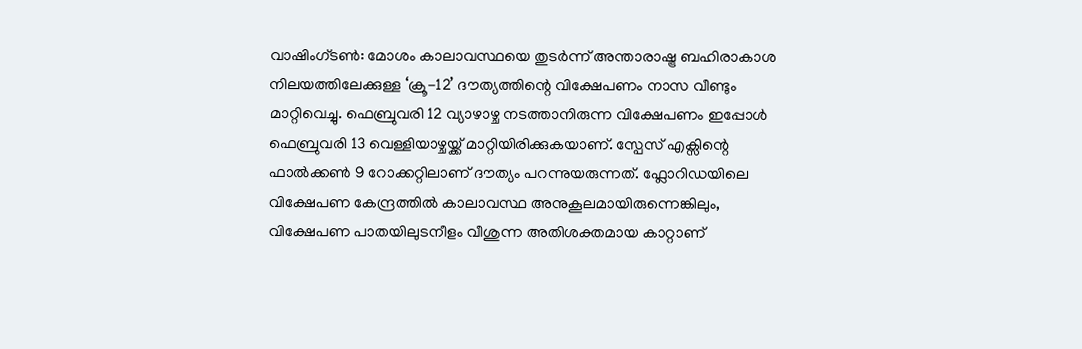വാഷിംഗ്ടൺ: മോശം കാലാവസ്ഥയെ തുടർന്ന് അന്താരാഷ്ട്ര ബഹിരാകാശ നിലയത്തിലേക്കുള്ള ‘ക്രൂ-12’ ദൗത്യത്തിന്റെ വിക്ഷേപണം നാസ വീണ്ടും മാറ്റിവെച്ചു. ഫെബ്രുവരി 12 വ്യാഴാഴ്ച നടത്താനിരുന്ന വിക്ഷേപണം ഇപ്പോൾ ഫെബ്രുവരി 13 വെള്ളിയാഴ്ചയ്ക്ക് മാറ്റിയിരിക്കുകയാണ്. സ്പേസ് എക്സിന്റെ ഫാൽക്കൺ 9 റോക്കറ്റിലാണ് ദൗത്യം പറന്നുയരുന്നത്. ഫ്ലോറിഡയിലെ വിക്ഷേപണ കേന്ദ്രത്തിൽ കാലാവസ്ഥ അനുകൂലമായിരുന്നെങ്കിലും, വിക്ഷേപണ പാതയിലുടനീളം വീശുന്ന അതിശക്തമായ കാറ്റാണ്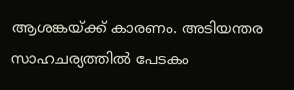ആശങ്കയ്ക്ക് കാരണം. അടിയന്തര സാഹചര്യത്തിൽ പേടകം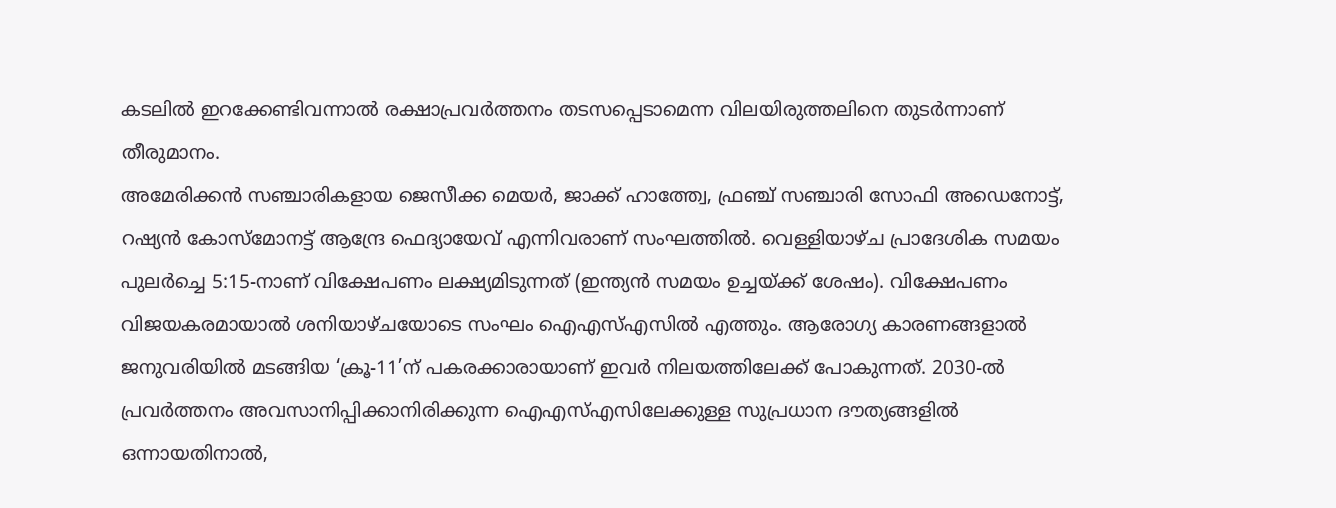കടലിൽ ഇറക്കേണ്ടിവന്നാൽ രക്ഷാപ്രവർത്തനം തടസപ്പെടാമെന്ന വിലയിരുത്തലിനെ തുടർന്നാണ് തീരുമാനം.
അമേരിക്കൻ സഞ്ചാരികളായ ജെസീക്ക മെയർ, ജാക്ക് ഹാത്ത്വേ, ഫ്രഞ്ച് സഞ്ചാരി സോഫി അഡെനോട്ട്, റഷ്യൻ കോസ്മോനട്ട് ആന്ദ്രേ ഫെദ്യായേവ് എന്നിവരാണ് സംഘത്തിൽ. വെള്ളിയാഴ്ച പ്രാദേശിക സമയം പുലർച്ചെ 5:15-നാണ് വിക്ഷേപണം ലക്ഷ്യമിടുന്നത് (ഇന്ത്യൻ സമയം ഉച്ചയ്ക്ക് ശേഷം). വിക്ഷേപണം വിജയകരമായാൽ ശനിയാഴ്ചയോടെ സംഘം ഐഎസ്എസിൽ എത്തും. ആരോഗ്യ കാരണങ്ങളാൽ ജനുവരിയിൽ മടങ്ങിയ ‘ക്രൂ-11’ന് പകരക്കാരായാണ് ഇവർ നിലയത്തിലേക്ക് പോകുന്നത്. 2030-ൽ പ്രവർത്തനം അവസാനിപ്പിക്കാനിരിക്കുന്ന ഐഎസ്എസിലേക്കുള്ള സുപ്രധാന ദൗത്യങ്ങളിൽ ഒന്നായതിനാൽ,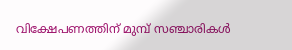വിക്ഷേപണത്തിന് മുമ്പ് സഞ്ചാരികൾ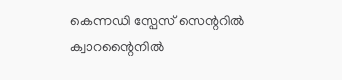കെന്നഡി സ്പേസ് സെന്ററിൽ ക്വാറന്റൈനിൽ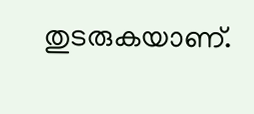തുടരുകയാണ്.